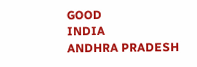GOOD
INDIA
ANDHRA PRADESH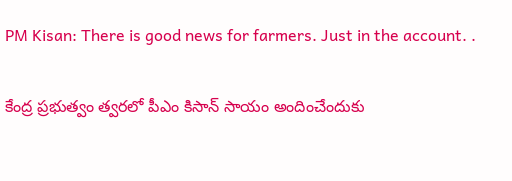PM Kisan: There is good news for farmers. Just in the account. .

కేంద్ర ప్రభుత్వం త్వరలో పీఎం కిసాన్ సాయం అందించేందుకు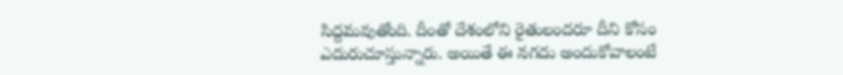సిద్దమవుతోంది. దీంతో దేశంలోని రైతులందరూ దీని కోసం ఎదురుచూస్తున్నారు. అయితే ఈ నగదు అందుకోవాలంటే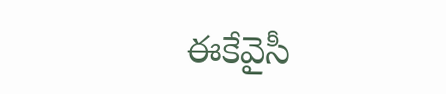ఈకేవైసీ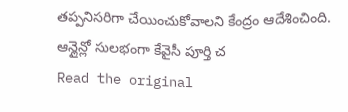తప్పనిసరిగా చేయించుకోవాలని కేంద్రం ఆదేశించింది. ఆన్లైన్లో సులభంగా కేవైసీ పూర్తి చ
Read the original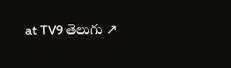at TV9 తెలుగు ↗